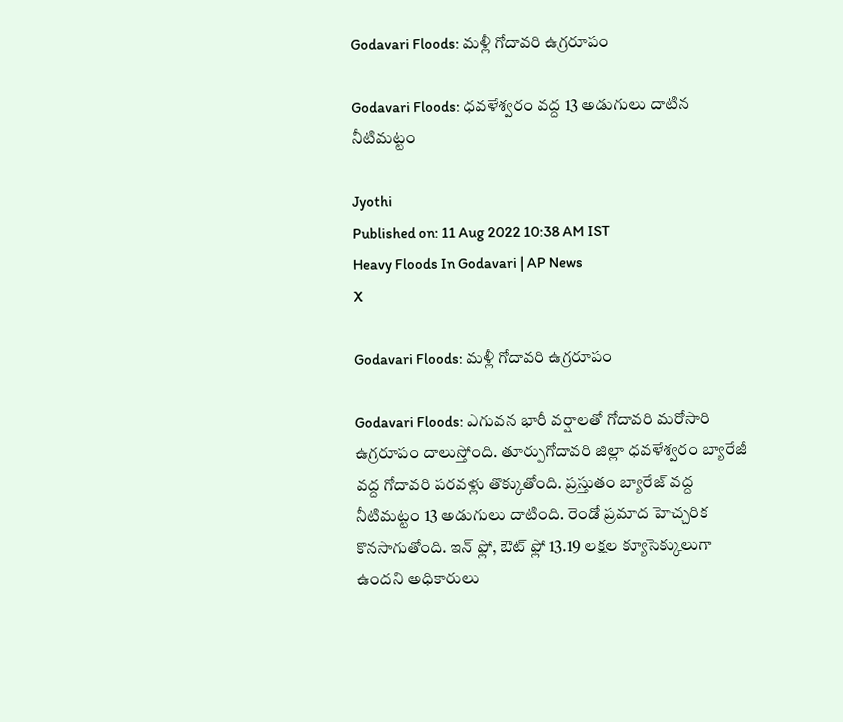Godavari Floods: మళ్లీ గోదావరి ఉగ్రరూపం

Godavari Floods: ధవళేశ్వరం వద్ద 13 అడుగులు దాటిన నీటిమట్టం

Jyothi
Published on: 11 Aug 2022 10:38 AM IST
Heavy Floods In Godavari | AP News
X

Godavari Floods: మళ్లీ గోదావరి ఉగ్రరూపం

Godavari Floods: ఎగువన భారీ వర్షాలతో గోదావరి మరోసారి ఉగ్రరూపం దాలుస్తోంది. తూర్పుగోదావరి జిల్లా ధవళేశ్వరం బ్యారేజీ వద్ద గోదావరి పరవళ్లు తొక్కుతోంది. ప్రస్తుతం బ్యారేజ్ వద్ద నీటిమట్టం 13 అడుగులు దాటింది. రెండో ప్రమాద హెచ్చరిక కొనసాగుతోంది. ఇన్ ఫ్లో, ఔట్ ఫ్లో 13.19 లక్షల క్యూసెక్కులుగా ఉందని అధికారులు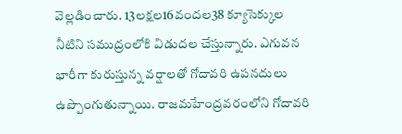వెల్లడించారు. 13లక్షల16వందల38 క్యూసెక్కుల నీటిని సముద్రంలోకి విడుదల చేస్తున్నారు. ఎగువన భారీగా కురుస్తున్న వర్షాలతో గోదావరి ఉపనదులు ఉప్పొంగుతున్నాయి. రాజమహేంద్రవరంలోని గోదావరి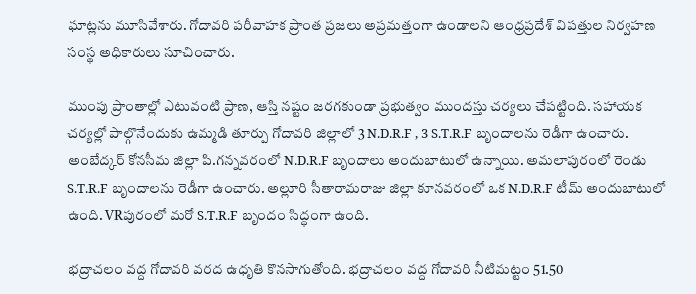ఘాట్లను మూసివేశారు. గోదావరి పరీవాహక ప్రాంత ప్రజలు అప్రమత్తంగా ఉండాలని ఆంధ్రప్రదేశ్ విపత్తుల నిర్వహణ సంస్థ అధికారులు సూచించారు.

ముంపు ప్రాంతాల్లో ఎటువంటి ప్రాణ, ఆస్తి నష్టం జరగకుండా ప్రభుత్వం ముందస్తు చర్యలు చేపట్టింది. సహాయక చర్యల్లో పాల్గొనేందుకు ఉమ్మడి తూర్పు గోదావరి జిల్లాలో 3 N.D.R.F , 3 S.T.R.F బృందాలను రెడీగా ఉంచారు. అంబేద్కర్ కోనసీమ జిల్లా పి.గన్నవరంలో N.D.R.F బృందాలు అందుబాటులో ఉన్నాయి. అమలాపురంలో రెండు S.T.R.F బృందాలను రెడీగా ఉంచారు. అల్లూరి సీతారామరాజు జిల్లా కూనవరంలో ఒక N.D.R.F టీమ్ అందుబాటులో ఉంది. VRపురంలో మరో S.T.R.F బృందం సిద్ధంగా ఉంది.

భద్రాచలం వద్ద గోదావరి వరద ఉధృతి కొనసాగుతోంది. భద్రాచలం వద్ద గోదావరి నీటిమట్టం 51.50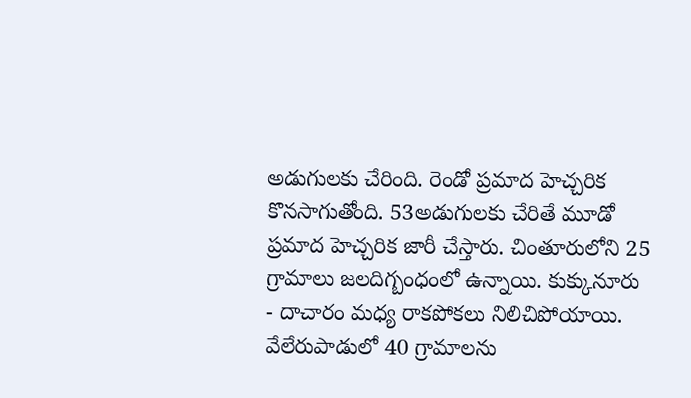అడుగులకు చేరింది. రెండో ప్రమాద హెచ్చరిక కొనసాగుతోంది. 53అడుగులకు చేరితే మూడో ప్రమాద హెచ్చరిక జారీ చేస్తారు. చింతూరులోని 25 గ్రామాలు జలదిగ్బంధంలో ఉన్నాయి. కుక్కునూరు - దాచారం మధ్య రాకపోకలు నిలిచిపోయాయి. వేలేరుపాడులో 40 గ్రామాలను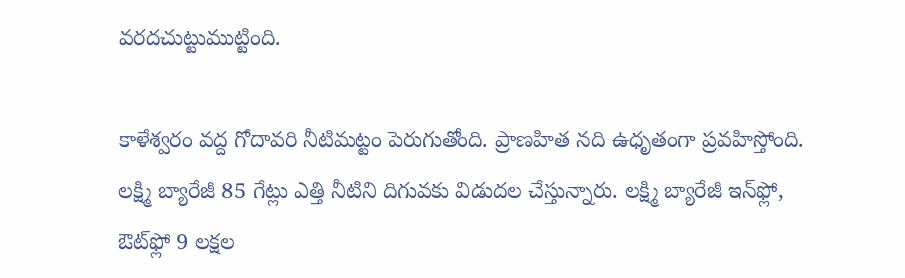వరదచుట్టుముట్టింది.

కాళేశ్వరం వద్ద గోదావరి నీటిమట్టం పెరుగుతోంది. ప్రాణహిత నది ఉధృతంగా ప్రవహిస్తోంది. లక్ష్మి బ్యారేజీ 85 గేట్లు ఎత్తి నీటిని దిగువకు విడుదల చేస్తున్నారు. లక్ష్మి బ్యారేజీ ఇన్‌ఫ్లో, ఔట్‌ఫ్లో 9 లక్షల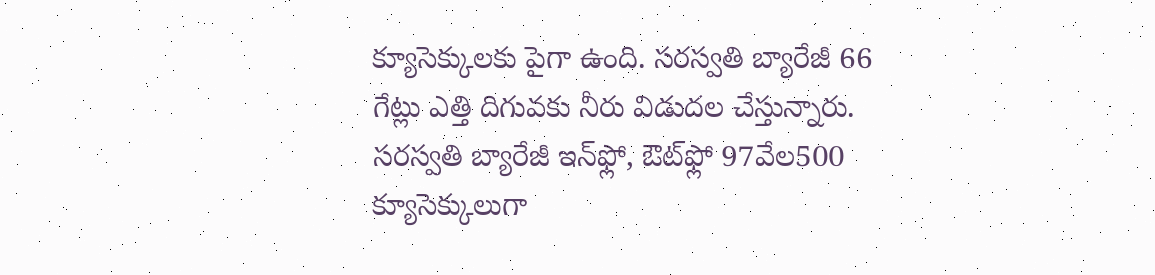క్యూసెక్కులకు పైగా ఉంది. సరస్వతి బ్యారేజీ 66 గేట్లు ఎత్తి దిగువకు నీరు విడుదల చేస్తున్నారు. సరస్వతి బ్యారేజీ ఇన్‌ఫ్లో, ఔట్‌ఫ్లో 97వేల500 క్యూసెక్కులుగా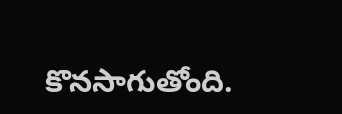కొనసాగుతోంది.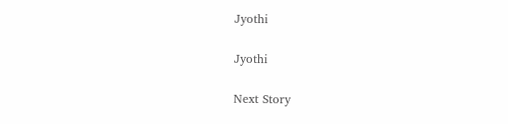Jyothi

Jyothi

Next Story